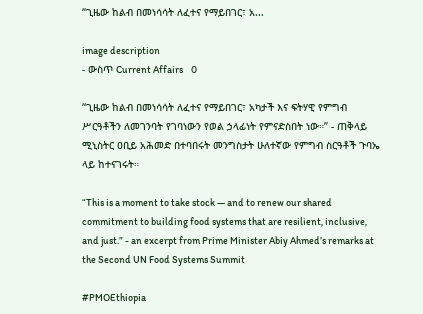“ጊዜው ከልብ በመነሳሳት ለፈተና የማይበገር፣ አ...

image description
- ውስጥ Current Affairs    0

“ጊዜው ከልብ በመነሳሳት ለፈተና የማይበገር፣ አካታች እና ፍትሃዊ የምግብ ሥርዓቶችን ለመገንባት የገባነውን የወል ኃላፊነት የምናድስበት ነው።” - ጠቅላይ ሚኒስትር ዐቢይ አሕመድ በተባበሩት መንግስታት ሁለተኛው የምግብ ስርዓቶች ጉባኤ ላይ ከተናገሩት።

“This is a moment to take stock — and to renew our shared commitment to building food systems that are resilient, inclusive, and just.” - an excerpt from Prime Minister Abiy Ahmed’s remarks at the Second UN Food Systems Summit

#PMOEthiopia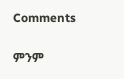Comments

ምንም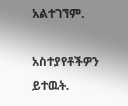አልተገኘም.

አስተያየቶችዎን ይተዉት.